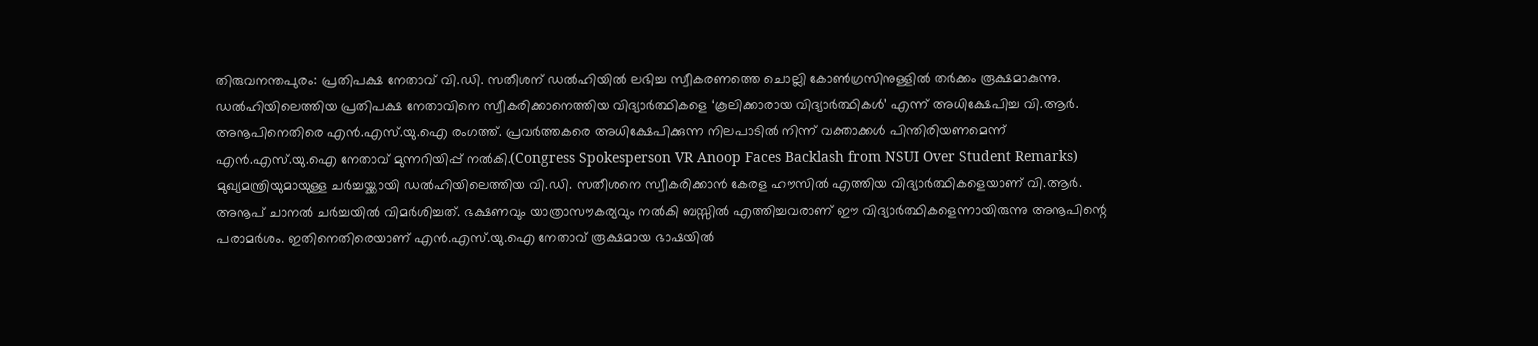തിരുവനന്തപുരം: പ്രതിപക്ഷ നേതാവ് വി.ഡി. സതീശന് ഡൽഹിയിൽ ലഭിച്ച സ്വീകരണത്തെ ചൊല്ലി കോൺഗ്രസിനുള്ളിൽ തർക്കം രൂക്ഷമാകുന്നു. ഡൽഹിയിലെത്തിയ പ്രതിപക്ഷ നേതാവിനെ സ്വീകരിക്കാനെത്തിയ വിദ്യാർത്ഥികളെ ‘കൂലിക്കാരായ വിദ്യാർത്ഥികൾ’ എന്ന് അധിക്ഷേപിച്ച വി.ആർ. അനൂപിനെതിരെ എൻ.എസ്.യു.ഐ രംഗത്ത്. പ്രവർത്തകരെ അധിക്ഷേപിക്കുന്ന നിലപാടിൽ നിന്ന് വക്താക്കൾ പിന്തിരിയണമെന്ന് എൻ.എസ്.യു.ഐ നേതാവ് മുന്നറിയിപ്പ് നൽകി.(Congress Spokesperson VR Anoop Faces Backlash from NSUI Over Student Remarks)
മുഖ്യമന്ത്രിയുമായുള്ള ചർച്ചയ്ക്കായി ഡൽഹിയിലെത്തിയ വി.ഡി. സതീശനെ സ്വീകരിക്കാൻ കേരള ഹൗസിൽ എത്തിയ വിദ്യാർത്ഥികളെയാണ് വി.ആർ. അനൂപ് ചാനൽ ചർച്ചയിൽ വിമർശിച്ചത്. ഭക്ഷണവും യാത്രാസൗകര്യവും നൽകി ബസ്സിൽ എത്തിച്ചവരാണ് ഈ വിദ്യാർത്ഥികളെന്നായിരുന്നു അനൂപിന്റെ പരാമർശം. ഇതിനെതിരെയാണ് എൻ.എസ്.യു.ഐ നേതാവ് രൂക്ഷമായ ഭാഷയിൽ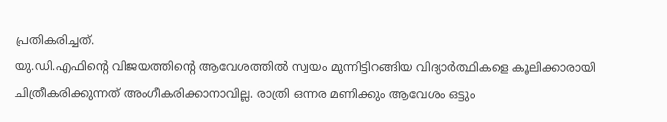പ്രതികരിച്ചത്.
യു.ഡി.എഫിന്റെ വിജയത്തിന്റെ ആവേശത്തിൽ സ്വയം മുന്നിട്ടിറങ്ങിയ വിദ്യാർത്ഥികളെ കൂലിക്കാരായി ചിത്രീകരിക്കുന്നത് അംഗീകരിക്കാനാവില്ല. രാത്രി ഒന്നര മണിക്കും ആവേശം ഒട്ടും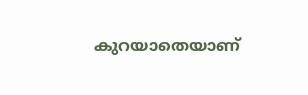കുറയാതെയാണ്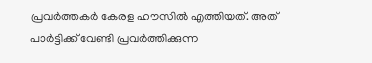പ്രവർത്തകർ കേരള ഹൗസിൽ എത്തിയത്. അത് പാർട്ടിക്ക് വേണ്ടി പ്രവർത്തിക്കുന്ന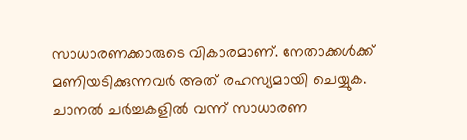സാധാരണക്കാരുടെ വികാരമാണ്. നേതാക്കൾക്ക് മണിയടിക്കുന്നവർ അത് രഹസ്യമായി ചെയ്യുക. ചാനൽ ചർച്ചകളിൽ വന്ന് സാധാരണ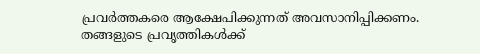പ്രവർത്തകരെ ആക്ഷേപിക്കുന്നത് അവസാനിപ്പിക്കണം. തങ്ങളുടെ പ്രവൃത്തികൾക്ക്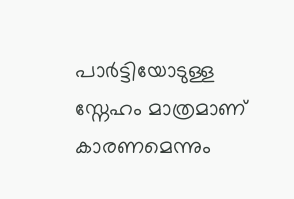പാർട്ടിയോടുള്ള സ്നേഹം മാത്രമാണ് കാരണമെന്നും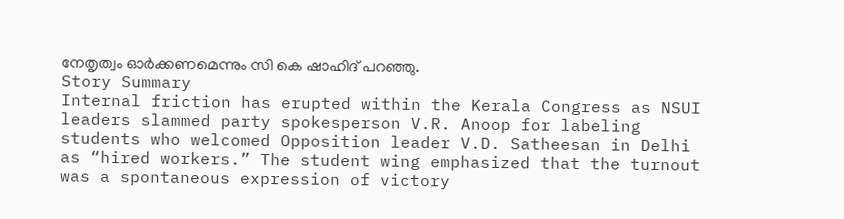നേതൃത്വം ഓർക്കണമെന്നും സി കെ ഷാഹിദ് പറഞ്ഞു.
Story Summary
Internal friction has erupted within the Kerala Congress as NSUI leaders slammed party spokesperson V.R. Anoop for labeling students who welcomed Opposition leader V.D. Satheesan in Delhi as “hired workers.” The student wing emphasized that the turnout was a spontaneous expression of victory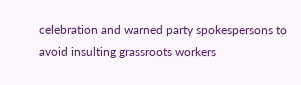celebration and warned party spokespersons to avoid insulting grassroots workers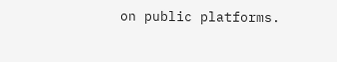on public platforms.